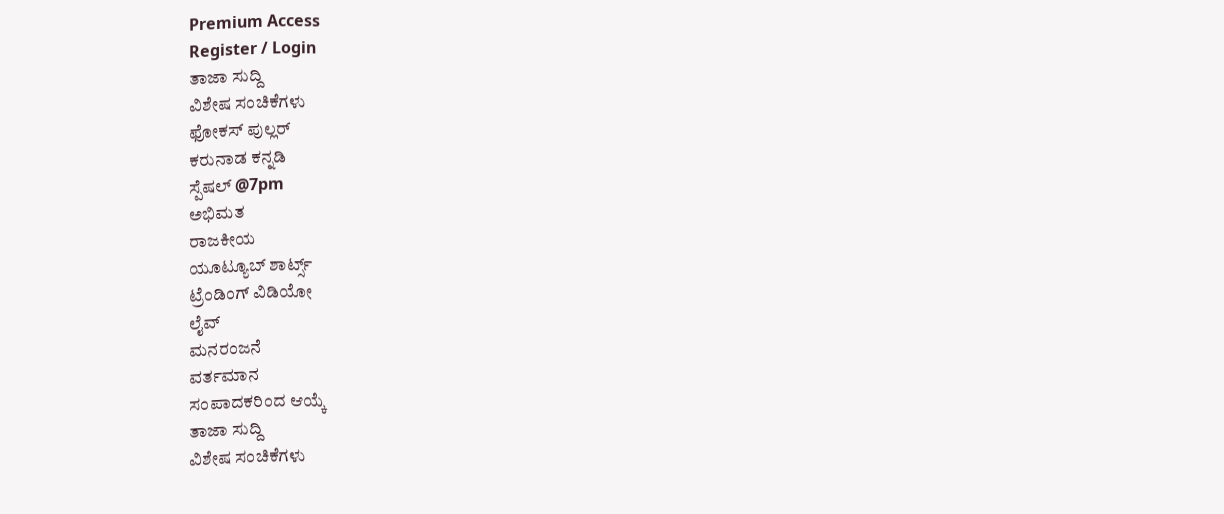Premium Access
Register / Login
ತಾಜಾ ಸುದ್ದಿ
ವಿಶೇಷ ಸಂಚಿಕೆಗಳು
ಫೋಕಸ್ ಪುಲ್ಲರ್
ಕರುನಾಡ ಕನ್ನಡಿ
ಸ್ಪೆಷಲ್ @7pm
ಅಭಿಮತ
ರಾಜಕೀಯ
ಯೂಟ್ಯೂಬ್ ಶಾರ್ಟ್ಸ್
ಟ್ರೆಂಡಿಂಗ್ ವಿಡಿಯೋ
ಲೈವ್
ಮನರಂಜನೆ
ವರ್ತಮಾನ
ಸಂಪಾದಕರಿಂದ ಆಯ್ಕೆ
ತಾಜಾ ಸುದ್ದಿ
ವಿಶೇಷ ಸಂಚಿಕೆಗಳು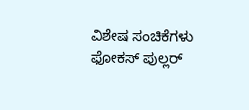ವಿಶೇಷ ಸಂಚಿಕೆಗಳು
ಫೋಕಸ್ ಪುಲ್ಲರ್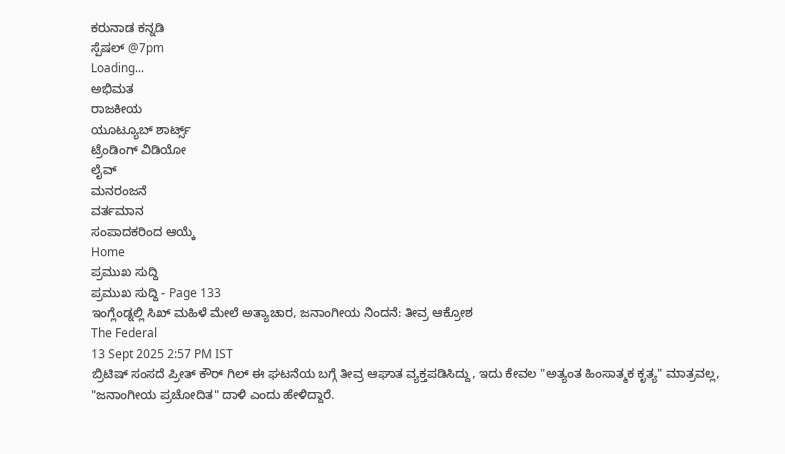ಕರುನಾಡ ಕನ್ನಡಿ
ಸ್ಪೆಷಲ್ @7pm
Loading...
ಅಭಿಮತ
ರಾಜಕೀಯ
ಯೂಟ್ಯೂಬ್ ಶಾರ್ಟ್ಸ್
ಟ್ರೆಂಡಿಂಗ್ ವಿಡಿಯೋ
ಲೈವ್
ಮನರಂಜನೆ
ವರ್ತಮಾನ
ಸಂಪಾದಕರಿಂದ ಆಯ್ಕೆ
Home
ಪ್ರಮುಖ ಸುದ್ದಿ
ಪ್ರಮುಖ ಸುದ್ದಿ - Page 133
ಇಂಗ್ಲೆಂಡ್ನಲ್ಲಿ ಸಿಖ್ ಮಹಿಳೆ ಮೇಲೆ ಅತ್ಯಾಚಾರ, ಜನಾಂಗೀಯ ನಿಂದನೆ: ತೀವ್ರ ಆಕ್ರೋಶ
The Federal
13 Sept 2025 2:57 PM IST
ಬ್ರಿಟಿಷ್ ಸಂಸದೆ ಪ್ರೀತ್ ಕೌರ್ ಗಿಲ್ ಈ ಘಟನೆಯ ಬಗ್ಗೆ ತೀವ್ರ ಆಘಾತ ವ್ಯಕ್ತಪಡಿಸಿದ್ದು, ಇದು ಕೇವಲ "ಅತ್ಯಂತ ಹಿಂಸಾತ್ಮಕ ಕೃತ್ಯ" ಮಾತ್ರವಲ್ಲ, "ಜನಾಂಗೀಯ ಪ್ರಚೋದಿತ" ದಾಳಿ ಎಂದು ಹೇಳಿದ್ದಾರೆ.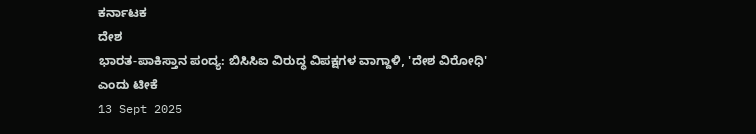ಕರ್ನಾಟಕ
ದೇಶ
ಭಾರತ-ಪಾಕಿಸ್ತಾನ ಪಂದ್ಯ: ಬಿಸಿಸಿಐ ವಿರುದ್ಧ ವಿಪಕ್ಷಗಳ ವಾಗ್ದಾಳಿ, 'ದೇಶ ವಿರೋಧಿ' ಎಂದು ಟೀಕೆ
13 Sept 2025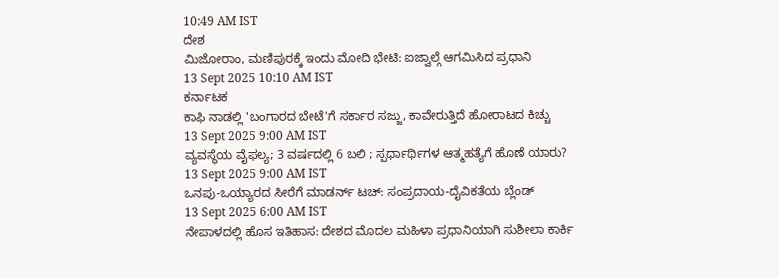10:49 AM IST
ದೇಶ
ಮಿಜೋರಾಂ, ಮಣಿಪುರಕ್ಕೆ ಇಂದು ಮೋದಿ ಭೇಟಿ: ಐಜ್ವಾಲ್ಗೆ ಆಗಮಿಸಿದ ಪ್ರಧಾನಿ
13 Sept 2025 10:10 AM IST
ಕರ್ನಾಟಕ
ಕಾಫಿ ನಾಡಲ್ಲಿ 'ಬಂಗಾರದ ಬೇಟೆ'ಗೆ ಸರ್ಕಾರ ಸಜ್ಜು, ಕಾವೇರುತ್ತಿದೆ ಹೋರಾಟದ ಕಿಚ್ಚು
13 Sept 2025 9:00 AM IST
ವ್ಯವಸ್ಥೆಯ ವೈಫಲ್ಯ; 3 ವರ್ಷದಲ್ಲಿ 6 ಬಲಿ ; ಸ್ಪರ್ಧಾರ್ಥಿಗಳ ಆತ್ಮಹತ್ಯೆಗೆ ಹೊಣೆ ಯಾರು?
13 Sept 2025 9:00 AM IST
ಒನಪು-ಒಯ್ಯಾರದ ಸೀರೆಗೆ ಮಾಡರ್ನ್ ಟಚ್: ಸಂಪ್ರದಾಯ-ದೈವಿಕತೆಯ ಬ್ಲೆಂಡ್
13 Sept 2025 6:00 AM IST
ನೇಪಾಳದಲ್ಲಿ ಹೊಸ ಇತಿಹಾಸ: ದೇಶದ ಮೊದಲ ಮಹಿಳಾ ಪ್ರಧಾನಿಯಾಗಿ ಸುಶೀಲಾ ಕಾರ್ಕಿ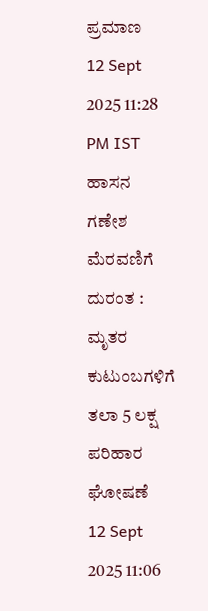ಪ್ರಮಾಣ
12 Sept 2025 11:28 PM IST
ಹಾಸನ ಗಣೇಶ ಮೆರವಣಿಗೆ ದುರಂತ : ಮೃತರ ಕುಟುಂಬಗಳಿಗೆ ತಲಾ 5 ಲಕ್ಷ ಪರಿಹಾರ ಘೋಷಣೆ
12 Sept 2025 11:06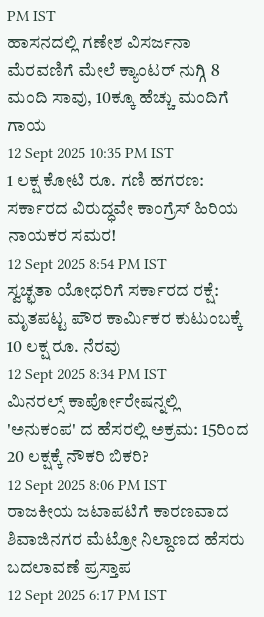PM IST
ಹಾಸನದಲ್ಲಿ ಗಣೇಶ ವಿಸರ್ಜನಾ ಮೆರವಣಿಗೆ ಮೇಲೆ ಕ್ಯಾಂಟರ್ ನುಗ್ಗಿ 8 ಮಂದಿ ಸಾವು, 10ಕ್ಕೂ ಹೆಚ್ಚು ಮಂದಿಗೆ ಗಾಯ
12 Sept 2025 10:35 PM IST
1 ಲಕ್ಷ ಕೋಟಿ ರೂ. ಗಣಿ ಹಗರಣ: ಸರ್ಕಾರದ ವಿರುದ್ಧವೇ ಕಾಂಗ್ರೆಸ್ ಹಿರಿಯ ನಾಯಕರ ಸಮರ!
12 Sept 2025 8:54 PM IST
ಸ್ವಚ್ಛತಾ ಯೋಧರಿಗೆ ಸರ್ಕಾರದ ರಕ್ಷೆ: ಮೃತಪಟ್ಟ ಪೌರ ಕಾರ್ಮಿಕರ ಕುಟುಂಬಕ್ಕೆ 10 ಲಕ್ಷ ರೂ. ನೆರವು
12 Sept 2025 8:34 PM IST
ಮಿನರಲ್ಸ್ ಕಾರ್ಪೋರೇಷನ್ನಲ್ಲಿ 'ಅನುಕಂಪ' ದ ಹೆಸರಲ್ಲಿ ಅಕ್ರಮ: 15ರಿಂದ 20 ಲಕ್ಷಕ್ಕೆ ನೌಕರಿ ಬಿಕರಿ?
12 Sept 2025 8:06 PM IST
ರಾಜಕೀಯ ಜಟಾಪಟಿಗೆ ಕಾರಣವಾದ ಶಿವಾಜಿನಗರ ಮೆಟ್ರೋ ನಿಲ್ದಾಣದ ಹೆಸರು ಬದಲಾವಣೆ ಪ್ರಸ್ತಾಪ
12 Sept 2025 6:17 PM IST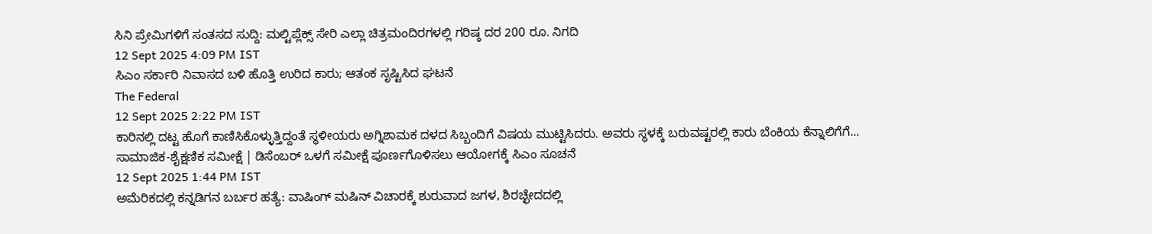ಸಿನಿ ಪ್ರೇಮಿಗಳಿಗೆ ಸಂತಸದ ಸುದ್ದಿ: ಮಲ್ಟಿಪ್ಲೆಕ್ಸ್ ಸೇರಿ ಎಲ್ಲಾ ಚಿತ್ರಮಂದಿರಗಳಲ್ಲಿ ಗರಿಷ್ಠ ದರ 200 ರೂ. ನಿಗದಿ
12 Sept 2025 4:09 PM IST
ಸಿಎಂ ಸರ್ಕಾರಿ ನಿವಾಸದ ಬಳಿ ಹೊತ್ತಿ ಉರಿದ ಕಾರು; ಆತಂಕ ಸೃಷ್ಟಿಸಿದ ಘಟನೆ
The Federal
12 Sept 2025 2:22 PM IST
ಕಾರಿನಲ್ಲಿ ದಟ್ಟ ಹೊಗೆ ಕಾಣಿಸಿಕೊಳ್ಳುತ್ತಿದ್ದಂತೆ ಸ್ಥಳೀಯರು ಅಗ್ನಿಶಾಮಕ ದಳದ ಸಿಬ್ಬಂದಿಗೆ ವಿಷಯ ಮುಟ್ಟಿಸಿದರು. ಅವರು ಸ್ಥಳಕ್ಕೆ ಬರುವಷ್ಟರಲ್ಲಿ ಕಾರು ಬೆಂಕಿಯ ಕೆನ್ನಾಲಿಗೆಗೆ...
ಸಾಮಾಜಿಕ-ಶೈಕ್ಷಣಿಕ ಸಮೀಕ್ಷೆ | ಡಿಸೆಂಬರ್ ಒಳಗೆ ಸಮೀಕ್ಷೆ ಪೂರ್ಣಗೊಳಿಸಲು ಆಯೋಗಕ್ಕೆ ಸಿಎಂ ಸೂಚನೆ
12 Sept 2025 1:44 PM IST
ಅಮೆರಿಕದಲ್ಲಿ ಕನ್ನಡಿಗನ ಬರ್ಬರ ಹತ್ಯೆ: ವಾಷಿಂಗ್ ಮಷಿನ್ ವಿಚಾರಕ್ಕೆ ಶುರುವಾದ ಜಗಳ, ಶಿರಚ್ಛೇದದಲ್ಲಿ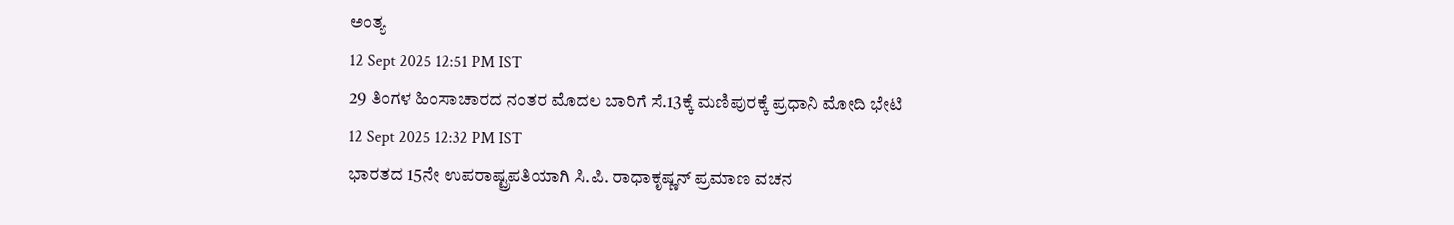ಅಂತ್ಯ
12 Sept 2025 12:51 PM IST
29 ತಿಂಗಳ ಹಿಂಸಾಚಾರದ ನಂತರ ಮೊದಲ ಬಾರಿಗೆ ಸೆ.13ಕ್ಕೆ ಮಣಿಪುರಕ್ಕೆ ಪ್ರಧಾನಿ ಮೋದಿ ಭೇಟಿ
12 Sept 2025 12:32 PM IST
ಭಾರತದ 15ನೇ ಉಪರಾಷ್ಟ್ರಪತಿಯಾಗಿ ಸಿ.ಪಿ. ರಾಧಾಕೃಷ್ಣನ್ ಪ್ರಮಾಣ ವಚನ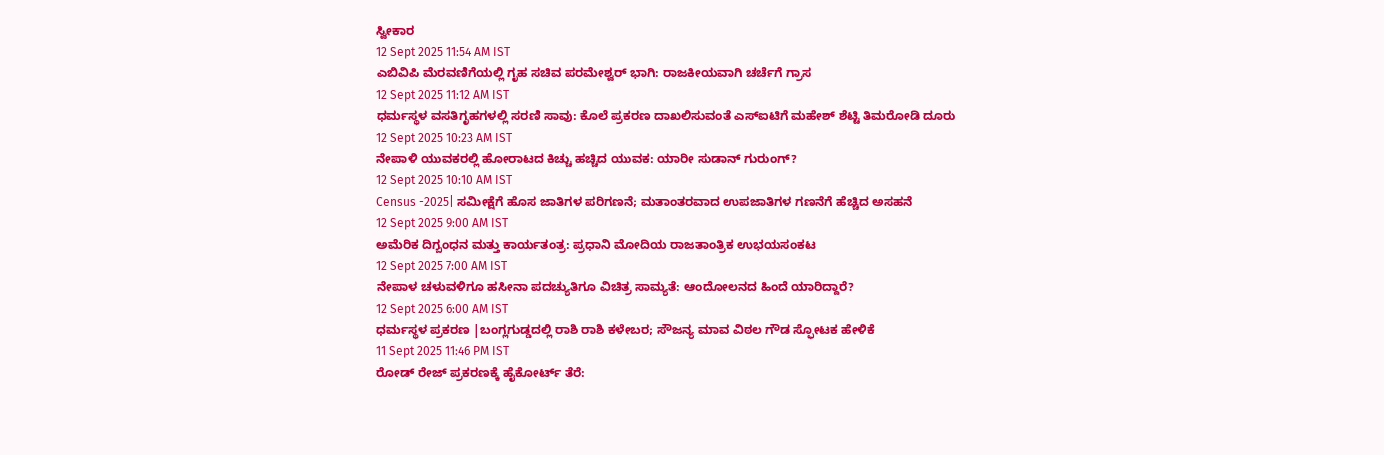ಸ್ವೀಕಾರ
12 Sept 2025 11:54 AM IST
ಎಬಿವಿಪಿ ಮೆರವಣಿಗೆಯಲ್ಲಿ ಗೃಹ ಸಚಿವ ಪರಮೇಶ್ವರ್ ಭಾಗಿ: ರಾಜಕೀಯವಾಗಿ ಚರ್ಚೆಗೆ ಗ್ರಾಸ
12 Sept 2025 11:12 AM IST
ಧರ್ಮಸ್ಥಳ ವಸತಿಗೃಹಗಳಲ್ಲಿ ಸರಣಿ ಸಾವು: ಕೊಲೆ ಪ್ರಕರಣ ದಾಖಲಿಸುವಂತೆ ಎಸ್ಐಟಿಗೆ ಮಹೇಶ್ ಶೆಟ್ಟಿ ತಿಮರೋಡಿ ದೂರು
12 Sept 2025 10:23 AM IST
ನೇಪಾಳಿ ಯುವಕರಲ್ಲಿ ಹೋರಾಟದ ಕಿಚ್ಚು ಹಚ್ಚಿದ ಯುವಕ: ಯಾರೀ ಸುಡಾನ್ ಗುರುಂಗ್?
12 Sept 2025 10:10 AM IST
Census -2025| ಸಮೀಕ್ಷೆಗೆ ಹೊಸ ಜಾತಿಗಳ ಪರಿಗಣನೆ; ಮತಾಂತರವಾದ ಉಪಜಾತಿಗಳ ಗಣನೆಗೆ ಹೆಚ್ಚಿದ ಅಸಹನೆ
12 Sept 2025 9:00 AM IST
ಅಮೆರಿಕ ದಿಗ್ಬಂಧನ ಮತ್ತು ಕಾರ್ಯತಂತ್ರ: ಪ್ರಧಾನಿ ಮೋದಿಯ ರಾಜತಾಂತ್ರಿಕ ಉಭಯಸಂಕಟ
12 Sept 2025 7:00 AM IST
ನೇಪಾಳ ಚಳುವಳಿಗೂ ಹಸೀನಾ ಪದಚ್ಯುತಿಗೂ ವಿಚಿತ್ರ ಸಾಮ್ಯತೆ: ಆಂದೋಲನದ ಹಿಂದೆ ಯಾರಿದ್ದಾರೆ?
12 Sept 2025 6:00 AM IST
ಧರ್ಮಸ್ಥಳ ಪ್ರಕರಣ |ಬಂಗ್ಲಗುಡ್ಡದಲ್ಲಿ ರಾಶಿ ರಾಶಿ ಕಳೇಬರ; ಸೌಜನ್ಯ ಮಾವ ವಿಠಲ ಗೌಡ ಸ್ಫೋಟಕ ಹೇಳಿಕೆ
11 Sept 2025 11:46 PM IST
ರೋಡ್ ರೇಜ್ ಪ್ರಕರಣಕ್ಕೆ ಹೈಕೋರ್ಟ್ ತೆರೆ: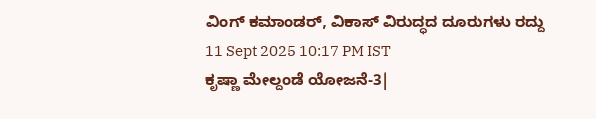ವಿಂಗ್ ಕಮಾಂಡರ್, ವಿಕಾಸ್ ವಿರುದ್ಧದ ದೂರುಗಳು ರದ್ದು
11 Sept 2025 10:17 PM IST
ಕೃಷ್ಣಾ ಮೇಲ್ದಂಡೆ ಯೋಜನೆ-3|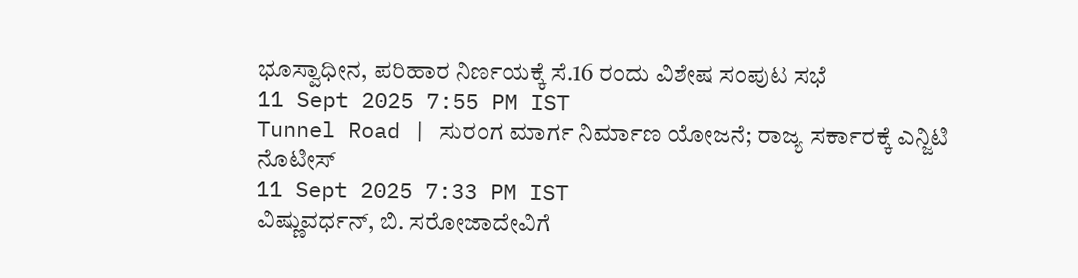ಭೂಸ್ವಾಧೀನ, ಪರಿಹಾರ ನಿರ್ಣಯಕ್ಕೆ ಸೆ.16 ರಂದು ವಿಶೇಷ ಸಂಪುಟ ಸಭೆ
11 Sept 2025 7:55 PM IST
Tunnel Road | ಸುರಂಗ ಮಾರ್ಗ ನಿರ್ಮಾಣ ಯೋಜನೆ; ರಾಜ್ಯ ಸರ್ಕಾರಕ್ಕೆ ಎನ್ಜಿಟಿ ನೊಟೀಸ್
11 Sept 2025 7:33 PM IST
ವಿಷ್ಣುವರ್ಧನ್, ಬಿ. ಸರೋಜಾದೇವಿಗೆ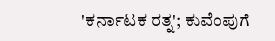'ಕರ್ನಾಟಕ ರತ್ನ'; ಕುವೆಂಪುಗೆ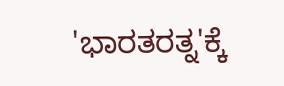'ಭಾರತರತ್ನ'ಕ್ಕೆ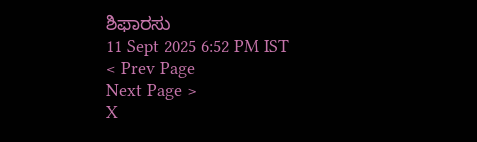ಶಿಫಾರಸು
11 Sept 2025 6:52 PM IST
< Prev Page
Next Page >
X